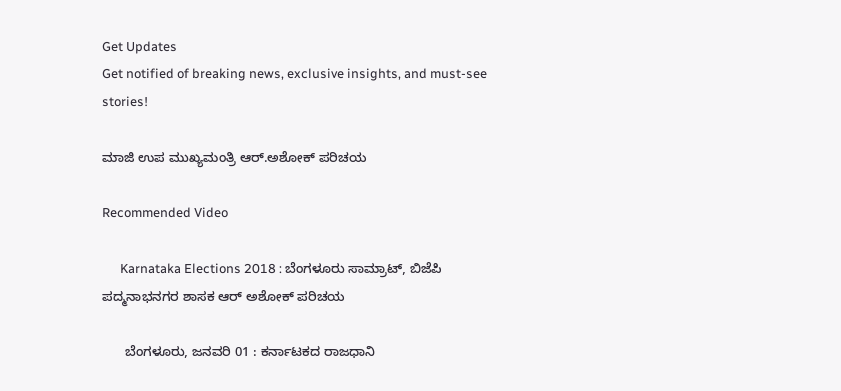Get Updates
Get notified of breaking news, exclusive insights, and must-see stories!

ಮಾಜಿ ಉಪ ಮುಖ್ಯಮಂತ್ರಿ ಆರ್.ಅಶೋಕ್ ಪರಿಚಯ

Recommended Video

      Karnataka Elections 2018 : ಬೆಂಗಳೂರು ಸಾಮ್ರಾಟ್, ಬಿಜೆಪಿ ಪದ್ಮನಾಭನಗರ ಶಾಸಕ ಆರ್ ಅಶೋಕ್ ಪರಿಚಯ

      ಬೆಂಗಳೂರು, ಜನವರಿ 01 : ಕರ್ನಾಟಕದ ರಾಜಧಾನಿ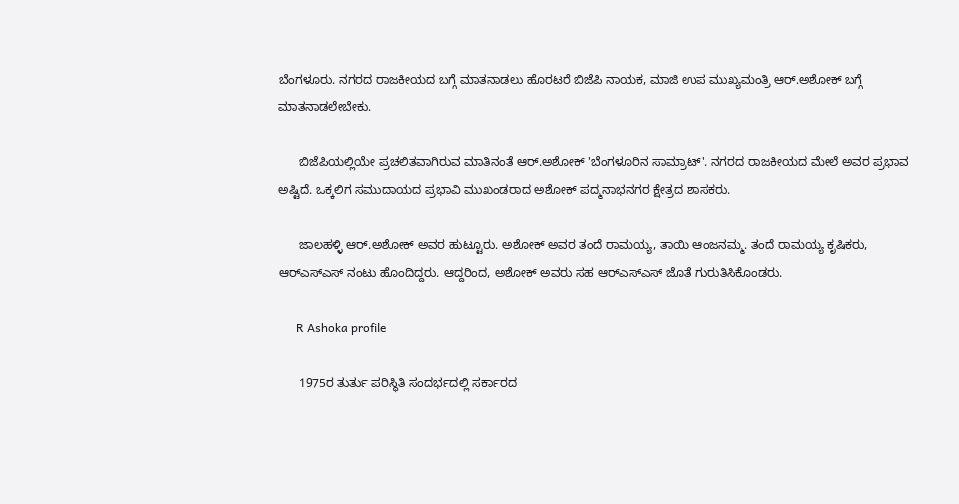ಬೆಂಗಳೂರು. ನಗರದ ರಾಜಕೀಯದ ಬಗ್ಗೆ ಮಾತನಾಡಲು ಹೊರಟರೆ ಬಿಜೆಪಿ ನಾಯಕ, ಮಾಜಿ ಉಪ ಮುಖ್ಯಮಂತ್ರಿ ಆರ್.ಅಶೋಕ್ ಬಗ್ಗೆ ಮಾತನಾಡಲೇಬೇಕು.

      ಬಿಜೆಪಿಯಲ್ಲಿಯೇ ಪ್ರಚಲಿತವಾಗಿರುವ ಮಾತಿನಂತೆ ಆರ್.ಅಶೋಕ್ 'ಬೆಂಗಳೂರಿನ ಸಾಮ್ರಾಟ್‌'. ನಗರದ ರಾಜಕೀಯದ ಮೇಲೆ ಅವರ ಪ್ರಭಾವ ಅಷ್ಟಿದೆ. ಒಕ್ಕಲಿಗ ಸಮುದಾಯದ ಪ್ರಭಾವಿ ಮುಖಂಡರಾದ ಅಶೋಕ್ ಪದ್ಮನಾಭನಗರ ಕ್ಷೇತ್ರದ ಶಾಸಕರು.

      ಜಾಲಹಳ್ಳಿ ಆರ್.ಅಶೋಕ್ ಅವರ ಹುಟ್ಟೂರು. ಅಶೋಕ್ ಅವರ ತಂದೆ ರಾಮಯ್ಯ, ತಾಯಿ ಆಂಜನಮ್ಮ. ತಂದೆ ರಾಮಯ್ಯ ಕೃಷಿಕರು, ಆರ್‌ಎಸ್‌ಎಸ್ ನಂಟು ಹೊಂದಿದ್ದರು. ಆದ್ದರಿಂದ, ಅಶೋಕ್ ಅವರು ಸಹ ಆರ್‌ಎಸ್‌ಎಸ್‌ ಜೊತೆ ಗುರುತಿಸಿಕೊಂಡರು.

      R Ashoka profile

      1975ರ ತುರ್ತು ಪರಿಸ್ಥಿತಿ ಸಂದರ್ಭದಲ್ಲಿ ಸರ್ಕಾರದ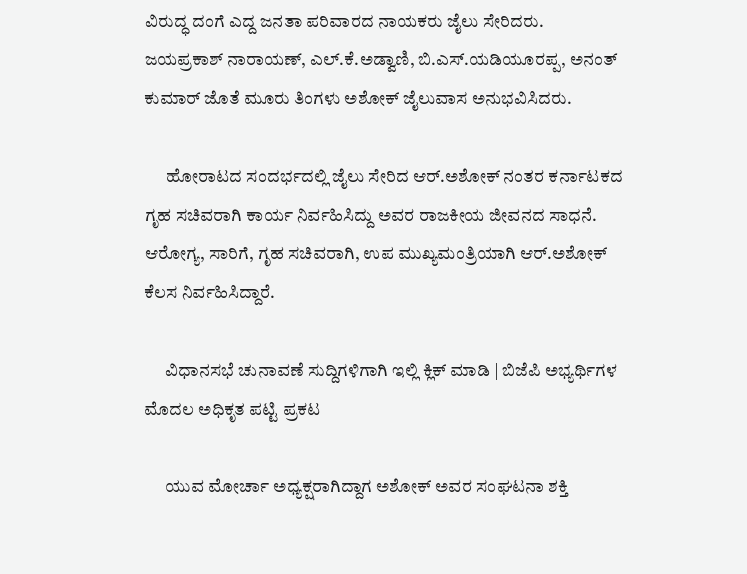ವಿರುದ್ಧ ದಂಗೆ ಎದ್ದ ಜನತಾ ಪರಿವಾರದ ನಾಯಕರು ಜೈಲು ಸೇರಿದರು. ಜಯಪ್ರಕಾಶ್ ನಾರಾಯಣ್, ಎಲ್.ಕೆ.ಅಡ್ವಾಣಿ, ಬಿ.ಎಸ್.ಯಡಿಯೂರಪ್ಪ, ಅನಂತ್ ಕುಮಾರ್ ಜೊತೆ ಮೂರು ತಿಂಗಳು ಅಶೋಕ್ ಜೈಲುವಾಸ ಅನುಭವಿಸಿದರು.

      ಹೋರಾಟದ ಸಂದರ್ಭದಲ್ಲಿ ಜೈಲು ಸೇರಿದ ಆರ್.ಅಶೋಕ್ ನಂತರ ಕರ್ನಾಟಕದ ಗೃಹ ಸಚಿವರಾಗಿ ಕಾರ್ಯ ನಿರ್ವಹಿಸಿದ್ದು ಅವರ ರಾಜಕೀಯ ಜೀವನದ ಸಾಧನೆ. ಆರೋಗ್ಯ, ಸಾರಿಗೆ, ಗೃಹ ಸಚಿವರಾಗಿ, ಉಪ ಮುಖ್ಯಮಂತ್ರಿಯಾಗಿ ಆರ್.ಅಶೋಕ್ ಕೆಲಸ ನಿರ್ವಹಿಸಿದ್ದಾರೆ.

      ವಿಧಾನಸಭೆ ಚುನಾವಣೆ ಸುದ್ದಿಗಳಿಗಾಗಿ ಇಲ್ಲಿ ಕ್ಲಿಕ್ ಮಾಡಿ | ಬಿಜೆಪಿ ಅಭ್ಯರ್ಥಿಗಳ ಮೊದಲ ಅಧಿಕೃತ ಪಟ್ಟಿ ಪ್ರಕಟ

      ಯುವ ಮೋರ್ಚಾ ಅಧ್ಯಕ್ಷರಾಗಿದ್ದಾಗ ಅಶೋಕ್ ಅವರ ಸಂಘಟನಾ ಶಕ್ತಿ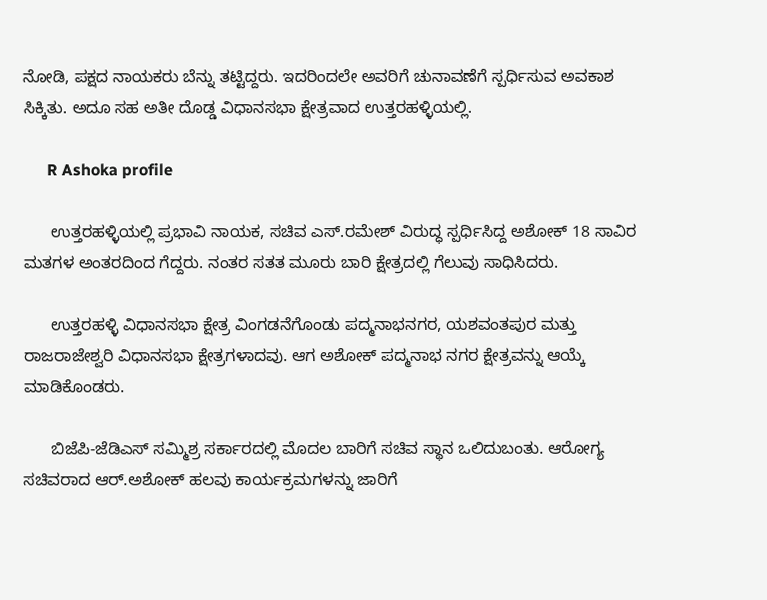ನೋಡಿ, ಪಕ್ಷದ ನಾಯಕರು ಬೆನ್ನು ತಟ್ಟಿದ್ದರು. ಇದರಿಂದಲೇ ಅವರಿಗೆ ಚುನಾವಣೆಗೆ ಸ್ಪರ್ಧಿಸುವ ಅವಕಾಶ ಸಿಕ್ಕಿತು. ಅದೂ ಸಹ ಅತೀ ದೊಡ್ಡ ವಿಧಾನಸಭಾ ಕ್ಷೇತ್ರವಾದ ಉತ್ತರಹಳ್ಳಿಯಲ್ಲಿ.

      R Ashoka profile

      ಉತ್ತರಹಳ್ಳಿಯಲ್ಲಿ ಪ್ರಭಾವಿ ನಾಯಕ, ಸಚಿವ ಎಸ್.ರಮೇಶ್ ವಿರುದ್ಧ ಸ್ಪರ್ಧಿಸಿದ್ದ ಅಶೋಕ್ 18 ಸಾವಿರ ಮತಗಳ ಅಂತರದಿಂದ ಗೆದ್ದರು. ನಂತರ ಸತತ ಮೂರು ಬಾರಿ ಕ್ಷೇತ್ರದಲ್ಲಿ ಗೆಲುವು ಸಾಧಿಸಿದರು.

      ಉತ್ತರಹಳ್ಳಿ ವಿಧಾನಸಭಾ ಕ್ಷೇತ್ರ ವಿಂಗಡನೆಗೊಂಡು ಪದ್ಮನಾಭನಗರ, ಯಶವಂತಪುರ ಮತ್ತು ರಾಜರಾಜೇಶ್ವರಿ ವಿಧಾನಸಭಾ ಕ್ಷೇತ್ರಗಳಾದವು. ಆಗ ಅಶೋಕ್ ಪದ್ಮನಾಭ ನಗರ ಕ್ಷೇತ್ರವನ್ನು ಆಯ್ಕೆ ಮಾಡಿಕೊಂಡರು.

      ಬಿಜೆಪಿ-ಜೆಡಿಎಸ್ ಸಮ್ಮಿಶ್ರ ಸರ್ಕಾರದಲ್ಲಿ ಮೊದಲ ಬಾರಿಗೆ ಸಚಿವ ಸ್ಥಾನ ಒಲಿದುಬಂತು. ಆರೋಗ್ಯ ಸಚಿವರಾದ ಆರ್.ಅಶೋಕ್ ಹಲವು ಕಾರ್ಯಕ್ರಮಗಳನ್ನು ಜಾರಿಗೆ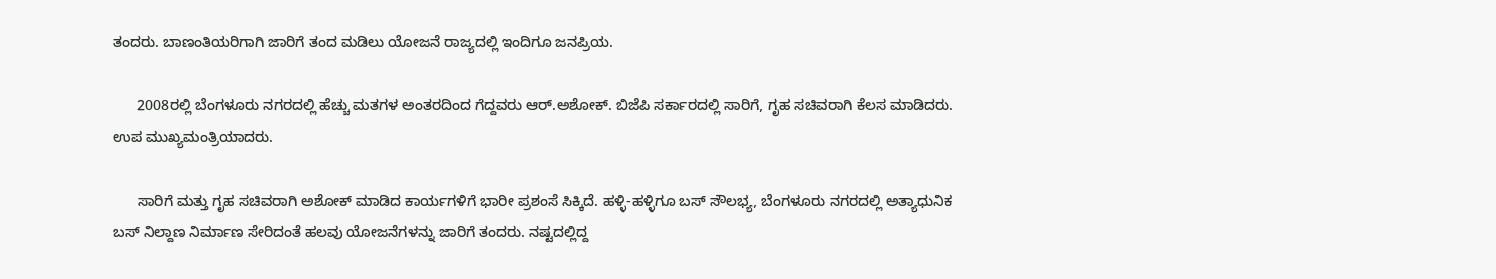ತಂದರು. ಬಾಣಂತಿಯರಿಗಾಗಿ ಜಾರಿಗೆ ತಂದ ಮಡಿಲು ಯೋಜನೆ ರಾಜ್ಯದಲ್ಲಿ ಇಂದಿಗೂ ಜನಪ್ರಿಯ.

      2008ರಲ್ಲಿ ಬೆಂಗಳೂರು ನಗರದಲ್ಲಿ ಹೆಚ್ಚು ಮತಗಳ ಅಂತರದಿಂದ ಗೆದ್ದವರು ಆರ್.ಅಶೋಕ್. ಬಿಜೆಪಿ ಸರ್ಕಾರದಲ್ಲಿ ಸಾರಿಗೆ, ಗೃಹ ಸಚಿವರಾಗಿ ಕೆಲಸ ಮಾಡಿದರು. ಉಪ ಮುಖ್ಯಮಂತ್ರಿಯಾದರು.

      ಸಾರಿಗೆ ಮತ್ತು ಗೃಹ ಸಚಿವರಾಗಿ ಅಶೋಕ್ ಮಾಡಿದ ಕಾರ್ಯಗಳಿಗೆ ಭಾರೀ ಪ್ರಶಂಸೆ ಸಿಕ್ಕಿದೆ. ಹಳ್ಳಿ-ಹಳ್ಳಿಗೂ ಬಸ್ ಸೌಲಭ್ಯ, ಬೆಂಗಳೂರು ನಗರದಲ್ಲಿ ಅತ್ಯಾಧುನಿಕ ಬಸ್ ನಿಲ್ದಾಣ ನಿರ್ಮಾಣ ಸೇರಿದಂತೆ ಹಲವು ಯೋಜನೆಗಳನ್ನು ಜಾರಿಗೆ ತಂದರು. ನಷ್ಟದಲ್ಲಿದ್ದ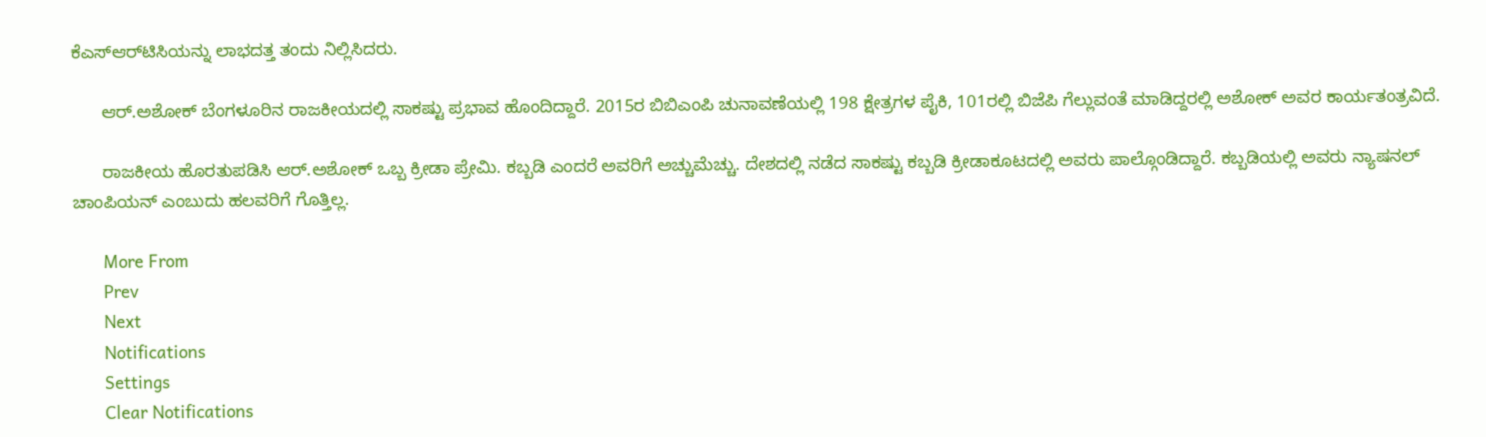ಕೆಎಸ್ಆರ್‌ಟಿಸಿಯನ್ನು ಲಾಭದತ್ತ ತಂದು ನಿಲ್ಲಿಸಿದರು.

      ಆರ್.ಅಶೋಕ್ ಬೆಂಗಳೂರಿನ ರಾಜಕೀಯದಲ್ಲಿ ಸಾಕಷ್ಟು ಪ್ರಭಾವ ಹೊಂದಿದ್ದಾರೆ. 2015ರ ಬಿಬಿಎಂಪಿ ಚುನಾವಣೆಯಲ್ಲಿ 198 ಕ್ಷೇತ್ರಗಳ ಪೈಕಿ, 101ರಲ್ಲಿ ಬಿಜೆಪಿ ಗೆಲ್ಲುವಂತೆ ಮಾಡಿದ್ದರಲ್ಲಿ ಅಶೋಕ್ ಅವರ ಕಾರ್ಯತಂತ್ರವಿದೆ.

      ರಾಜಕೀಯ ಹೊರತುಪಡಿಸಿ ಆರ್.ಅಶೋಕ್ ಒಬ್ಬ ಕ್ರೀಡಾ ಪ್ರೇಮಿ. ಕಬ್ಬಡಿ ಎಂದರೆ ಅವರಿಗೆ ಅಚ್ಚುಮೆಚ್ಚು. ದೇಶದಲ್ಲಿ ನಡೆದ ಸಾಕಷ್ಟು ಕಬ್ಬಡಿ ಕ್ರೀಡಾಕೂಟದಲ್ಲಿ ಅವರು ಪಾಲ್ಗೊಂಡಿದ್ದಾರೆ. ಕಬ್ಬಡಿಯಲ್ಲಿ ಅವರು ನ್ಯಾಷನಲ್ ಚಾಂಪಿಯನ್ ಎಂಬುದು ಹಲವರಿಗೆ ಗೊತ್ತಿಲ್ಲ.

      More From
      Prev
      Next
      Notifications
      Settings
      Clear Notifications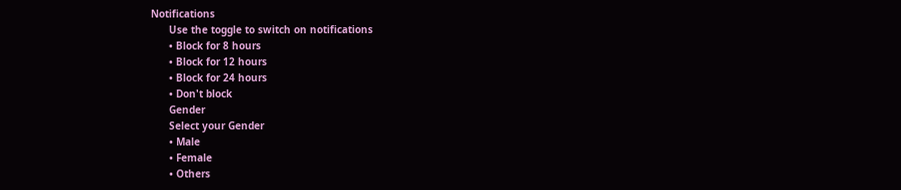Notifications
      Use the toggle to switch on notifications
      • Block for 8 hours
      • Block for 12 hours
      • Block for 24 hours
      • Don't block
      Gender
      Select your Gender
      • Male
      • Female
      • Others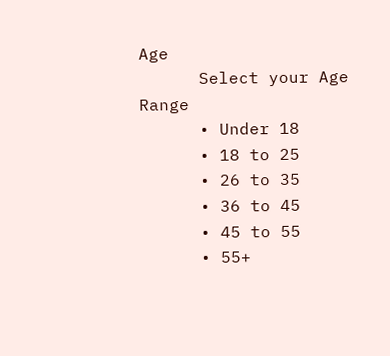Age
      Select your Age Range
      • Under 18
      • 18 to 25
      • 26 to 35
      • 36 to 45
      • 45 to 55
      • 55+